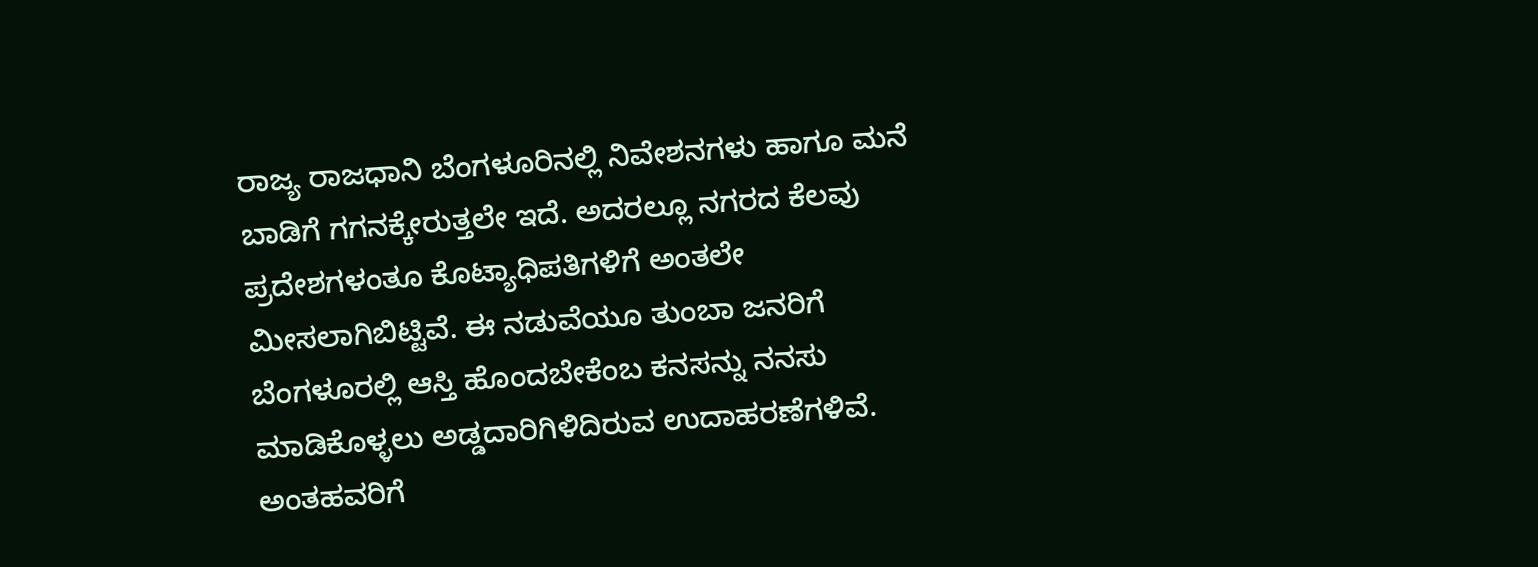ರಾಜ್ಯ ರಾಜಧಾನಿ ಬೆಂಗಳೂರಿನಲ್ಲಿ ನಿವೇಶನಗಳು ಹಾಗೂ ಮನೆ ಬಾಡಿಗೆ ಗಗನಕ್ಕೇರುತ್ತಲೇ ಇದೆ. ಅದರಲ್ಲೂ ನಗರದ ಕೆಲವು ಪ್ರದೇಶಗಳಂತೂ ಕೊಟ್ಯಾಧಿಪತಿಗಳಿಗೆ ಅಂತಲೇ ಮೀಸಲಾಗಿಬಿಟ್ಟಿವೆ. ಈ ನಡುವೆಯೂ ತುಂಬಾ ಜನರಿಗೆ ಬೆಂಗಳೂರಲ್ಲಿ ಆಸ್ತಿ ಹೊಂದಬೇಕೆಂಬ ಕನಸನ್ನು ನನಸು ಮಾಡಿಕೊಳ್ಳಲು ಅಡ್ಡದಾರಿಗಿಳಿದಿರುವ ಉದಾಹರಣೆಗಳಿವೆ. ಅಂತಹವರಿಗೆ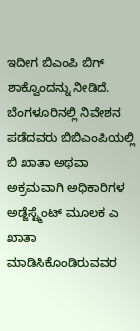ಇದೀಗ ಬಿಎಂಪಿ ಬಿಗ್ ಶಾಕ್ವೊಂದನ್ನು ನೀಡಿದೆ.
ಬೆಂಗಳೂರಿನಲ್ಲಿ ನಿವೇಶನ ಪಡೆದವರು ಬಿಬಿಎಂಪಿಯಲ್ಲಿ ಬಿ ಖಾತಾ ಅಥವಾ ಅಕ್ರಮವಾಗಿ ಅಧಿಕಾರಿಗಳ ಅಡ್ಜೆಸ್ಟ್ಮೆಂಟ್ ಮೂಲಕ ಎ ಖಾತಾ ಮಾಡಿಸಿಕೊಂಡಿರುವವರ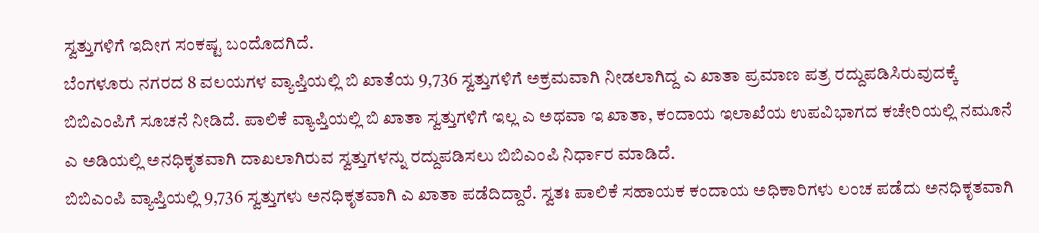ಸ್ವತ್ತುಗಳಿಗೆ ಇದೀಗ ಸಂಕಷ್ಟ ಬಂದೊದಗಿದೆ.
ಬೆಂಗಳೂರು ನಗರದ 8 ವಲಯಗಳ ವ್ಯಾಪ್ತಿಯಲ್ಲಿ ಬಿ ಖಾತೆಯ 9,736 ಸ್ವತ್ತುಗಳಿಗೆ ಅಕ್ರಮವಾಗಿ ನೀಡಲಾಗಿದ್ದ ಎ ಖಾತಾ ಪ್ರಮಾಣ ಪತ್ರ ರದ್ದುಪಡಿಸಿರುವುದಕ್ಕೆ ಬಿಬಿಎಂಪಿಗೆ ಸೂಚನೆ ನೀಡಿದೆ. ಪಾಲಿಕೆ ವ್ಯಾಪ್ತಿಯಲ್ಲಿ ಬಿ ಖಾತಾ ಸ್ವತ್ತುಗಳಿಗೆ ಇಲ್ಲ ಎ ಅಥವಾ ಇ ಖಾತಾ, ಕಂದಾಯ ಇಲಾಖೆಯ ಉಪವಿಭಾಗದ ಕಚೇರಿಯಲ್ಲಿ ನಮೂನೆ ಎ ಅಡಿಯಲ್ಲಿ ಅನಧಿಕೃತವಾಗಿ ದಾಖಲಾಗಿರುವ ಸ್ವತ್ತುಗಳನ್ನು ರದ್ದುಪಡಿಸಲು ಬಿಬಿಎಂಪಿ ನಿರ್ಧಾರ ಮಾಡಿದೆ.
ಬಿಬಿಎಂಪಿ ವ್ಯಾಪ್ತಿಯಲ್ಲಿ 9,736 ಸ್ವತ್ತುಗಳು ಅನಧಿಕೃತವಾಗಿ ಎ ಖಾತಾ ಪಡೆದಿದ್ದಾರೆ. ಸ್ವತಃ ಪಾಲಿಕೆ ಸಹಾಯಕ ಕಂದಾಯ ಅಧಿಕಾರಿಗಳು ಲಂಚ ಪಡೆದು ಅನಧಿಕೃತವಾಗಿ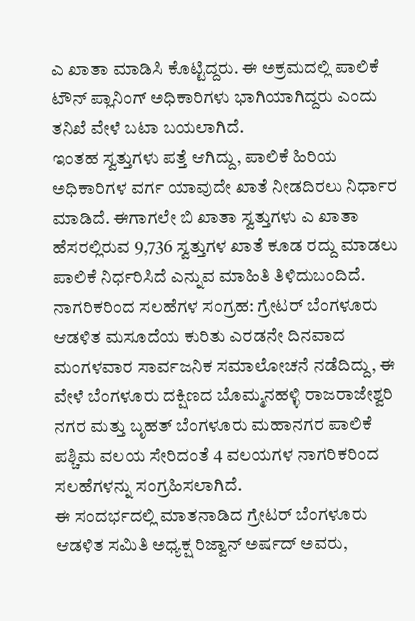ಎ ಖಾತಾ ಮಾಡಿಸಿ ಕೊಟ್ಟಿದ್ದರು. ಈ ಅಕ್ರಮದಲ್ಲಿ ಪಾಲಿಕೆ ಟೌನ್ ಪ್ಲಾನಿಂಗ್ ಅಧಿಕಾರಿಗಳು ಭಾಗಿಯಾಗಿದ್ದರು ಎಂದು ತನಿಖೆ ವೇಳೆ ಬಟಾ ಬಯಲಾಗಿದೆ.
ಇಂತಹ ಸ್ವತ್ತುಗಳು ಪತ್ತೆ ಆಗಿದ್ದು, ಪಾಲಿಕೆ ಹಿರಿಯ ಅಧಿಕಾರಿಗಳ ವರ್ಗ ಯಾವುದೇ ಖಾತೆ ನೀಡದಿರಲು ನಿರ್ಧಾರ ಮಾಡಿದೆ. ಈಗಾಗಲೇ ಬಿ ಖಾತಾ ಸ್ವತ್ತುಗಳು ಎ ಖಾತಾ ಹೆಸರಲ್ಲಿರುವ 9,736 ಸ್ವತ್ತುಗಳ ಖಾತೆ ಕೂಡ ರದ್ದು ಮಾಡಲು ಪಾಲಿಕೆ ನಿರ್ಧರಿಸಿದೆ ಎನ್ನುವ ಮಾಹಿತಿ ತಿಳಿದುಬಂದಿದೆ.
ನಾಗರಿಕರಿಂದ ಸಲಹೆಗಳ ಸಂಗ್ರಹ: ಗ್ರೇಟರ್ ಬೆಂಗಳೂರು ಆಡಳಿತ ಮಸೂದೆಯ ಕುರಿತು ಎರಡನೇ ದಿನವಾದ ಮಂಗಳವಾರ ಸಾರ್ವಜನಿಕ ಸಮಾಲೋಚನೆ ನಡೆದಿದ್ದು, ಈ ವೇಳೆ ಬೆಂಗಳೂರು ದಕ್ಷಿಣದ ಬೊಮ್ಮನಹಳ್ಳಿ ರಾಜರಾಜೇಶ್ವರಿ ನಗರ ಮತ್ತು ಬೃಹತ್ ಬೆಂಗಳೂರು ಮಹಾನಗರ ಪಾಲಿಕೆ ಪಶ್ಚಿಮ ವಲಯ ಸೇರಿದಂತೆ 4 ವಲಯಗಳ ನಾಗರಿಕರಿಂದ ಸಲಹೆಗಳನ್ನು ಸಂಗ್ರಹಿಸಲಾಗಿದೆ.
ಈ ಸಂದರ್ಭದಲ್ಲಿ ಮಾತನಾಡಿದ ಗ್ರೇಟರ್ ಬೆಂಗಳೂರು ಆಡಳಿತ ಸಮಿತಿ ಅಧ್ಯಕ್ಷ ರಿಜ್ವಾನ್ ಅರ್ಷದ್ ಅವರು,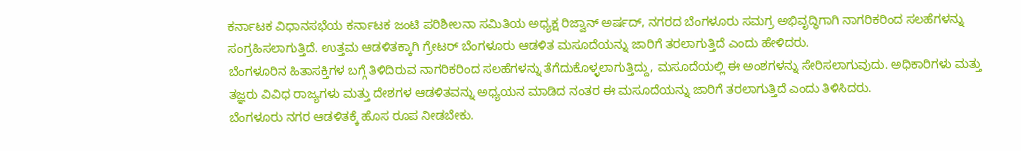ಕರ್ನಾಟಕ ವಿಧಾನಸಭೆಯ ಕರ್ನಾಟಕ ಜಂಟಿ ಪರಿಶೀಲನಾ ಸಮಿತಿಯ ಅಧ್ಯಕ್ಷ ರಿಜ್ವಾನ್ ಅರ್ಷದ್, ನಗರದ ಬೆಂಗಳೂರು ಸಮಗ್ರ ಅಭಿವೃದ್ಧಿಗಾಗಿ ನಾಗರಿಕರಿಂದ ಸಲಹೆಗಳನ್ನು ಸಂಗ್ರಹಿಸಲಾಗುತ್ತಿದೆ. ಉತ್ತಮ ಆಡಳಿತಕ್ಕಾಗಿ ಗ್ರೇಟರ್ ಬೆಂಗಳೂರು ಆಡಳಿತ ಮಸೂದೆಯನ್ನು ಜಾರಿಗೆ ತರಲಾಗುತ್ತಿದೆ ಎಂದು ಹೇಳಿದರು.
ಬೆಂಗಳೂರಿನ ಹಿತಾಸಕ್ತಿಗಳ ಬಗ್ಗೆ ತಿಳಿದಿರುವ ನಾಗರಿಕರಿಂದ ಸಲಹೆಗಳನ್ನು ತೆಗೆದುಕೊಳ್ಳಲಾಗುತ್ತಿದ್ದು, ಮಸೂದೆಯಲ್ಲಿ ಈ ಅಂಶಗಳನ್ನು ಸೇರಿಸಲಾಗುವುದು. ಅಧಿಕಾರಿಗಳು ಮತ್ತು ತಜ್ಞರು ವಿವಿಧ ರಾಜ್ಯಗಳು ಮತ್ತು ದೇಶಗಳ ಆಡಳಿತವನ್ನು ಅಧ್ಯಯನ ಮಾಡಿದ ನಂತರ ಈ ಮಸೂದೆಯನ್ನು ಜಾರಿಗೆ ತರಲಾಗುತ್ತಿದೆ ಎಂದು ತಿಳಿಸಿದರು.
ಬೆಂಗಳೂರು ನಗರ ಆಡಳಿತಕ್ಕೆ ಹೊಸ ರೂಪ ನೀಡಬೇಕು.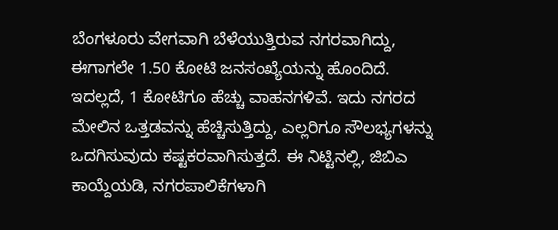ಬೆಂಗಳೂರು ವೇಗವಾಗಿ ಬೆಳೆಯುತ್ತಿರುವ ನಗರವಾಗಿದ್ದು, ಈಗಾಗಲೇ 1.50 ಕೋಟಿ ಜನಸಂಖ್ಯೆಯನ್ನು ಹೊಂದಿದೆ. ಇದಲ್ಲದೆ, 1 ಕೋಟಿಗೂ ಹೆಚ್ಚು ವಾಹನಗಳಿವೆ. ಇದು ನಗರದ ಮೇಲಿನ ಒತ್ತಡವನ್ನು ಹೆಚ್ಚಿಸುತ್ತಿದ್ದು, ಎಲ್ಲರಿಗೂ ಸೌಲಭ್ಯಗಳನ್ನು ಒದಗಿಸುವುದು ಕಷ್ಟಕರವಾಗಿಸುತ್ತದೆ. ಈ ನಿಟ್ಟಿನಲ್ಲಿ, ಜಿಬಿಎ ಕಾಯ್ದೆಯಡಿ, ನಗರಪಾಲಿಕೆಗಳಾಗಿ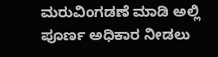ಮರುವಿಂಗಡಣೆ ಮಾಡಿ ಅಲ್ಲಿ ಪೂರ್ಣ ಅಧಿಕಾರ ನೀಡಲು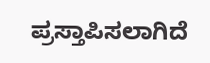ಪ್ರಸ್ತಾಪಿಸಲಾಗಿದೆ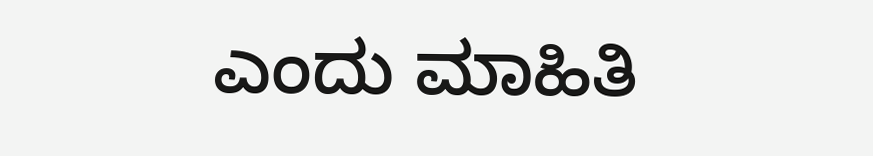ಎಂದು ಮಾಹಿತಿ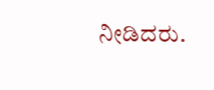ನೀಡಿದರು.